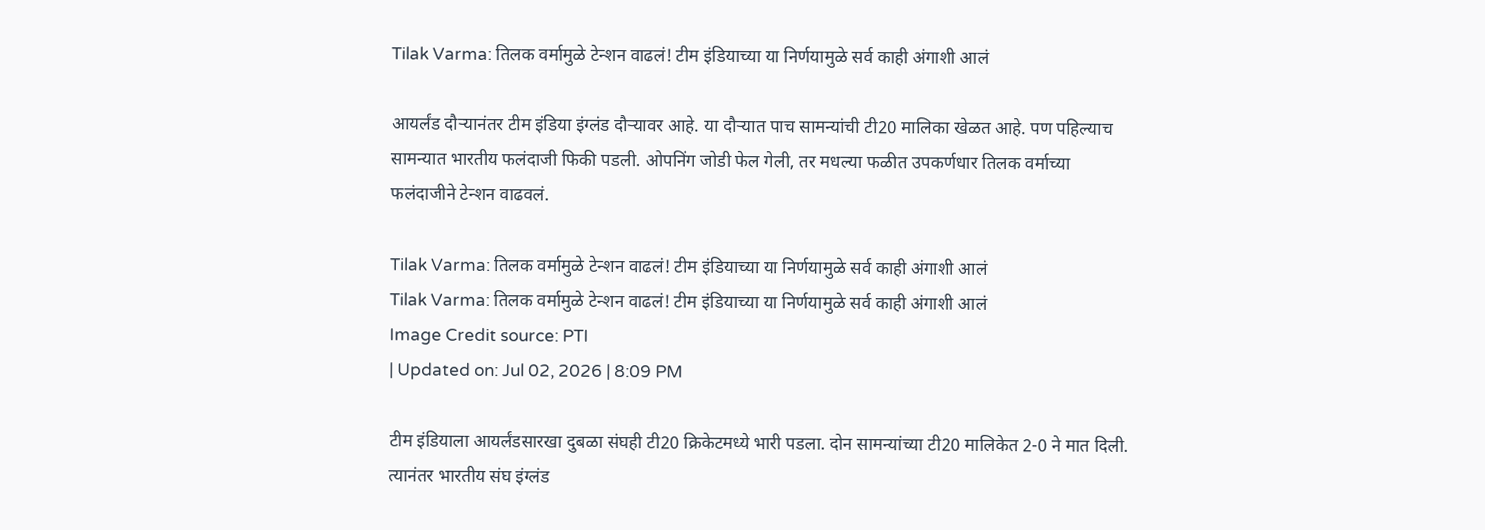Tilak Varma: तिलक वर्मामुळे टेन्शन वाढलं! टीम इंडियाच्या या निर्णयामुळे सर्व काही अंगाशी आलं

आयर्लंड दौऱ्यानंतर टीम इंडिया इंग्लंड दौऱ्यावर आहे. या दौऱ्यात पाच सामन्यांची टी20 मालिका खेळत आहे. पण पहिल्याच सामन्यात भारतीय फलंदाजी फिकी पडली. ओपनिंग जोडी फेल गेली, तर मधल्या फळीत उपकर्णधार तिलक वर्माच्या फलंदाजीने टेन्शन वाढवलं.

Tilak Varma: तिलक वर्मामुळे टेन्शन वाढलं! टीम इंडियाच्या या निर्णयामुळे सर्व काही अंगाशी आलं
Tilak Varma: तिलक वर्मामुळे टेन्शन वाढलं! टीम इंडियाच्या या निर्णयामुळे सर्व काही अंगाशी आलं
Image Credit source: PTI
| Updated on: Jul 02, 2026 | 8:09 PM

टीम इंडियाला आयर्लंडसारखा दुबळा संघही टी20 क्रिकेटमध्ये भारी पडला. दोन सामन्यांच्या टी20 मालिकेत 2-0 ने मात दिली. त्यानंतर भारतीय संघ इंग्लंड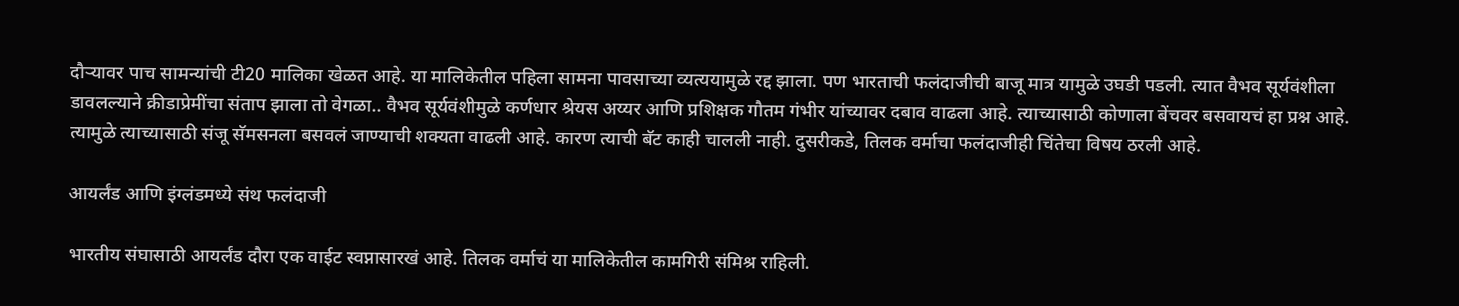दौऱ्यावर पाच सामन्यांची टी20 मालिका खेळत आहे. या मालिकेतील पहिला सामना पावसाच्या व्यत्ययामुळे रद्द झाला. पण भारताची फलंदाजीची बाजू मात्र यामुळे उघडी पडली. त्यात वैभव सूर्यवंशीला डावलल्याने क्रीडाप्रेमींचा संताप झाला तो वेगळा.. वैभव सूर्यवंशीमुळे कर्णधार श्रेयस अय्यर आणि प्रशिक्षक गौतम गंभीर यांच्यावर दबाव वाढला आहे. त्याच्यासाठी कोणाला बेंचवर बसवायचं हा प्रश्न आहे. त्यामुळे त्याच्यासाठी संजू सॅमसनला बसवलं जाण्याची शक्यता वाढली आहे. कारण त्याची बॅट काही चालली नाही. दुसरीकडे, तिलक वर्माचा फलंदाजीही चिंतेचा विषय ठरली आहे.

आयर्लंड आणि इंग्लंडमध्ये संथ फलंदाजी

भारतीय संघासाठी आयर्लंड दौरा एक वाईट स्वप्नासारखं आहे. तिलक वर्माचं या मालिकेतील कामगिरी संमिश्र राहिली.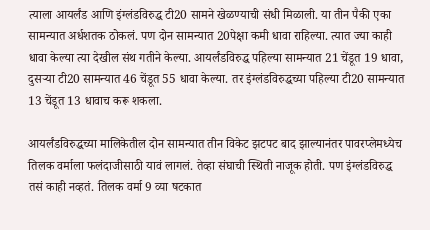त्याला आयर्लंड आणि इंग्लंडविरुद्ध टी20 सामने खेळण्याची संधी मिळाली. या तीन पैकी एका सामन्यात अर्धशतक ठोकलं. पण दोन सामन्यात 20पेक्षा कमी धावा राहिल्या. त्यात ज्या काही धावा केल्या त्या देखील संथ गतीने केल्या. आयर्लंडविरुद्ध पहिल्या सामन्यात 21 चेंडूत 19 धावा, दुसऱ्या टी20 सामन्यात 46 चेंडूत 55 धावा केल्या. तर इंग्लंडविरुद्धच्या पहिल्या टी20 सामन्यात 13 चेंडूत 13 धावाच करू शकला.

आयर्लंडविरुद्धच्या मालिकेतील दोन सामन्यात तीन विकेट झटपट बाद झाल्यानंतर पावरप्लेमध्येच तिलक वर्माला फलंदाजीसाठी यावं लागलं. तेव्हा संघाची स्थिती नाजूक होती. पण इंग्लंडविरुद्ध तसं काही नव्हतं. तिलक वर्मा 9 व्या षटकात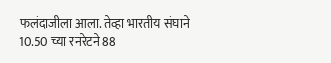फलंदाजीला आला. तेव्हा भारतीय संघाने 10.50 च्या रनरेटने 88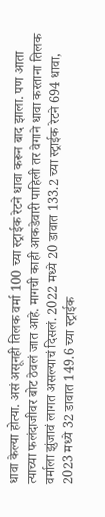धावा केल्या होत्या. असं असूनही तिलक वर्मा 100 च्या स्ट्राईक रेटने धावा करून बाद झाला. पण आता त्याच्या फलंदाजीवर बोट ठेवलं जात आहे. मागची काही आकडेवारी पाहिली तर वेगाने धावा करताना तिलक वर्माला झुंजावं लागत असल्याचं दिसलं. 2022 मध्ये 20 डावात 133.2 च्या स्ट्राईक रेटने 694 धावा, 2023 मध्ये 32 डावात 149.6 च्या स्ट्राईक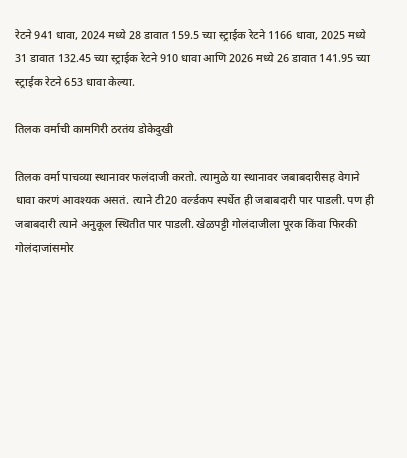रेटने 941 धावा, 2024 मध्ये 28 डावात 159.5 च्या स्ट्राईक रेटने 1166 धावा, 2025 मध्ये 31 डावात 132.45 च्या स्ट्राईक रेटने 910 धावा आणि 2026 मध्ये 26 डावात 141.95 च्या स्ट्राईक रेटने 653 धावा केल्या.

तिलक वर्माची कामगिरी ठरतंय डोकेदुखी

तिलक वर्मा पाचव्या स्थानावर फलंदाजी करतो. त्यामुळे या स्थानावर जबाबदारीसह वेगाने धावा करणं आवश्यक असतं. त्याने टी20 वर्ल्डकप स्पर्धेत ही जबाबदारी पार पाडली. पण ही जबाबदारी त्याने अनुकूल स्थितीत पार पाडली. खेळपट्टी गोलंदाजीला पूरक किंवा फिरकी गोलंदाजांसमोर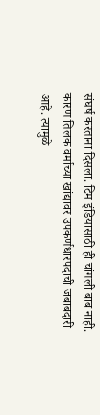संघर्ष करताना दिसला. टिम इंडियासाठी ही चांगली बाब नाही. कारण तिलक वर्माच्या खांद्यावर उपकर्णधारपदाची जबाबदारी आहे. त्यामुळे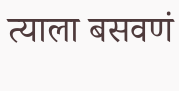त्याला बसवणं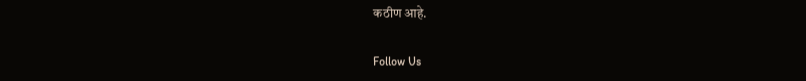कठीण आहे.

Follow Us